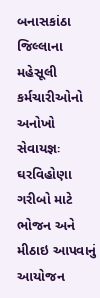બનાસકાંઠા જિલ્લાના મહેસૂલી કર્મચારીઓનો અનોખો સેવાયજ્ઞઃ ઘરવિહોણા ગરીબો માટે ભોજન અને મીઠાઇ આપવાનું આયોજન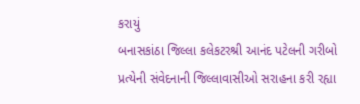કરાયું
બનાસકાંઠા જિલ્લા કલેકટરશ્રી આનંદ પટેલની ગરીબો પ્રત્યેની સંવેદનાની જિલ્લાવાસીઓ સરાહના કરી રહ્યા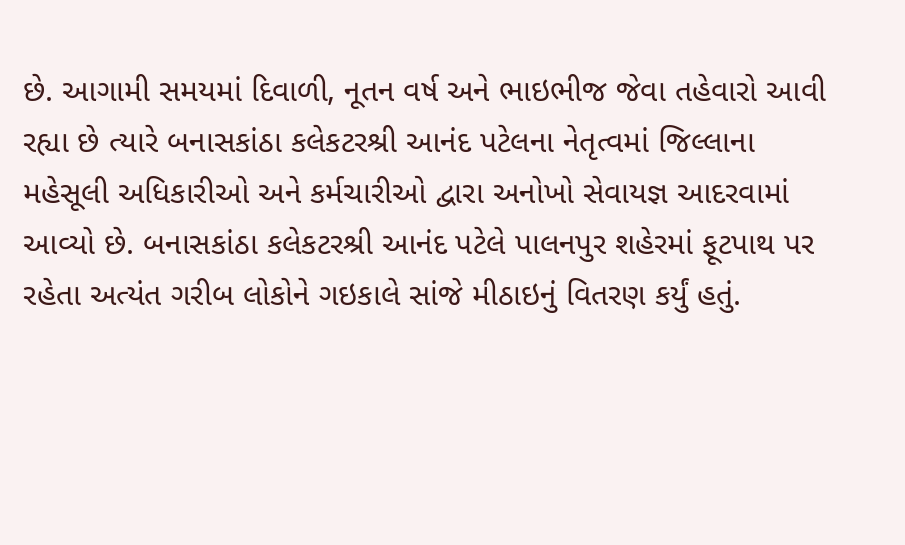છે. આગામી સમયમાં દિવાળી, નૂતન વર્ષ અને ભાઇભીજ જેવા તહેવારો આવી રહ્યા છે ત્યારે બનાસકાંઠા કલેકટરશ્રી આનંદ પટેલના નેતૃત્વમાં જિલ્લાના મહેસૂલી અધિકારીઓ અને કર્મચારીઓ દ્વારા અનોખો સેવાયજ્ઞ આદરવામાં આવ્યો છે. બનાસકાંઠા કલેકટરશ્રી આનંદ પટેલે પાલનપુર શહેરમાં ફૂટપાથ પર રહેતા અત્યંત ગરીબ લોકોને ગઇકાલે સાંજે મીઠાઇનું વિતરણ કર્યું હતું.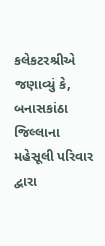કલેકટરશ્રીએ જણાવ્યું કે, બનાસકાંઠા જિલ્લાના મહેસૂલી પરિવાર દ્વારા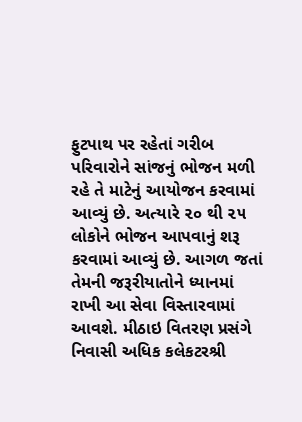ફુટપાથ પર રહેતાં ગરીબ પરિવારોને સાંજનું ભોજન મળી રહે તે માટેનું આયોજન કરવામાં આવ્યું છે. અત્યારે ૨૦ થી ૨૫ લોકોને ભોજન આપવાનું શરૂ કરવામાં આવ્યું છે. આગળ જતાં તેમની જરૂરીયાતોને ધ્યાનમાં રાખી આ સેવા વિસ્તારવામાં આવશે. મીઠાઇ વિતરણ પ્રસંગે નિવાસી અધિક કલેકટરશ્રી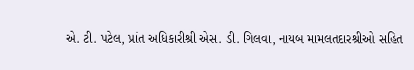એ. ટી. પટેલ, પ્રાંત અધિકારીશ્રી એસ. ડી. ગિલવા, નાયબ મામલતદારશ્રીઓ સહિત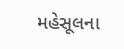મહેસૂલના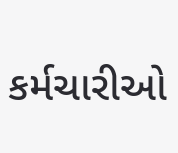કર્મચારીઓ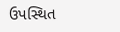ઉપસ્થિત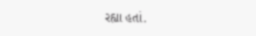રહ્યા હતાં.